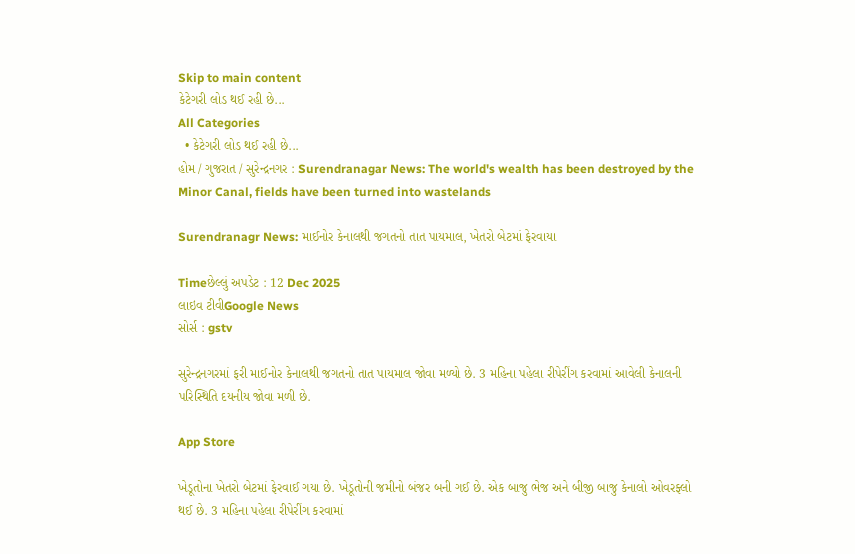Skip to main content
કેટેગરી લોડ થઈ રહી છે...
All Categories
  • કેટેગરી લોડ થઈ રહી છે...
હોમ / ગુજરાત / સુરેન્દ્રનગર : Surendranagar News: The world's wealth has been destroyed by the Minor Canal, fields have been turned into wastelands

Surendranagr News: માઈનોર કેનાલથી જગતનો તાત પાયમાલ, ખેતરો બેટમાં ફેરવાયા

Timeછેલ્લું અપડેટ : 12 Dec 2025
લાઇવ ટીવીGoogle News
સોર્સ : gstv

સુરેન્દ્રનગરમાં ફરી માઈનોર કેનાલથી જગતનો તાત પાયમાલ જોવા મળ્યો છે. 3 મહિના પહેલા રીપેરીંગ કરવામાં આવેલી કેનાલની પરિસ્થિતિ દયનીય જોવા મળી છે.

App Store

ખેડૂતોના ખેતરો બેટમાં ફેરવાઈ ગયા છે. ખેડૂતોની જમીનો બંજર બની ગઈ છે. એક બાજુ ભેજ અને બીજી બાજુ કેનાલો ઓવરફ્લો થઈ છે. 3 મહિના પહેલા રીપેરીંગ કરવામાં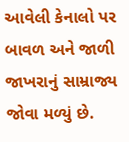આવેલી કેનાલો પર બાવળ અને જાળી જાખરાનું સામ્રાજ્ય જોવા મળ્યું છે.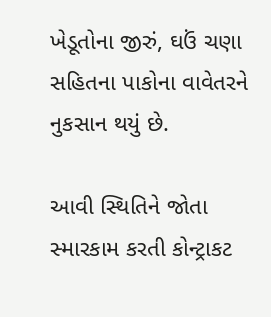ખેડૂતોના જીરું, ઘઉં ચણા સહિતના પાકોના વાવેતરને નુકસાન થયું છે.

આવી સ્થિતિને જોતા સ્મારકામ કરતી કોન્ટ્રાકટ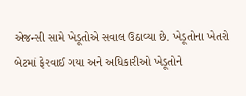એજન્સી સામે ખેડૂતોએ સવાલ ઉઠાવ્યા છે. ખેડૂતોના ખેતરો બેટમાં ફેરવાઈ ગયા અને અધિકારીઓ ખેડૂતોને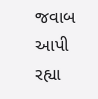જવાબ આપી રહ્યા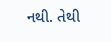નથી. તેથી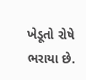ખેડૂતો રોષે ભરાયા છે.